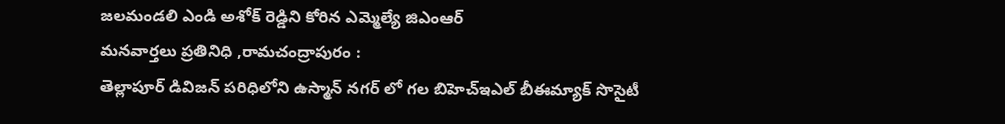జలమండలి ఎండి అశోక్ రెడ్డిని కోరిన ఎమ్మెల్యే జిఎంఆర్
మనవార్తలు ప్రతినిధి ,రామచంద్రాపురం :
తెల్లాపూర్ డివిజన్ పరిధిలోని ఉస్మాన్ నగర్ లో గల బిహెచ్ఇఎల్ బీఈమ్యాక్ సొసైటీ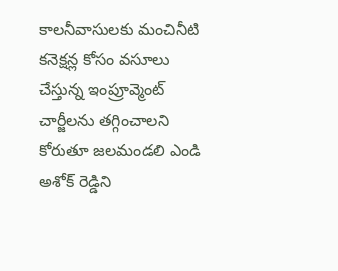కాలనీవాసులకు మంచినీటి కనెక్షన్ల కోసం వసూలు చేస్తున్న ఇంప్రూవ్మెంట్ చార్జీలను తగ్గించాలని కోరుతూ జలమండలి ఎండి అశోక్ రెడ్డిని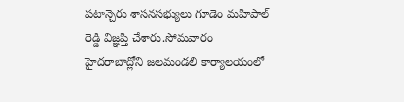పటాన్చెరు శాసనసభ్యులు గూడెం మహిపాల్ రెడ్డి విజ్ఞప్తి చేశారు.సోమవారం హైదరాబాద్లోని జలమండలి కార్యాలయంలో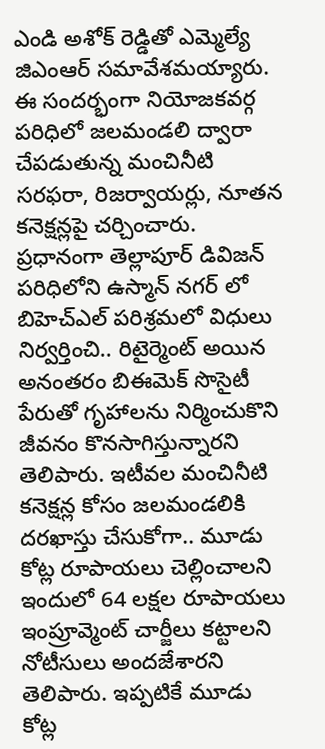ఎండి అశోక్ రెడ్డితో ఎమ్మెల్యే జిఎంఆర్ సమావేశమయ్యారు. ఈ సందర్భంగా నియోజకవర్గ పరిధిలో జలమండలి ద్వారా చేపడుతున్న మంచినీటి సరఫరా, రిజర్వాయర్లు, నూతన కనెక్షన్లపై చర్చించారు. ప్రధానంగా తెల్లాపూర్ డివిజన్ పరిధిలోని ఉస్మాన్ నగర్ లో బిహెచ్ఎల్ పరిశ్రమలో విధులు నిర్వర్తించి.. రిటైర్మెంట్ అయిన అనంతరం బిఈమెక్ సొసైటీ పేరుతో గృహాలను నిర్మించుకొని జీవనం కొనసాగిస్తున్నారని తెలిపారు. ఇటీవల మంచినీటి కనెక్షన్ల కోసం జలమండలికి దరఖాస్తు చేసుకోగా.. మూడు కోట్ల రూపాయలు చెల్లించాలని ఇందులో 64 లక్షల రూపాయలు ఇంప్రూవ్మెంట్ చార్జీలు కట్టాలని నోటీసులు అందజేశారని తెలిపారు. ఇప్పటికే మూడు కోట్ల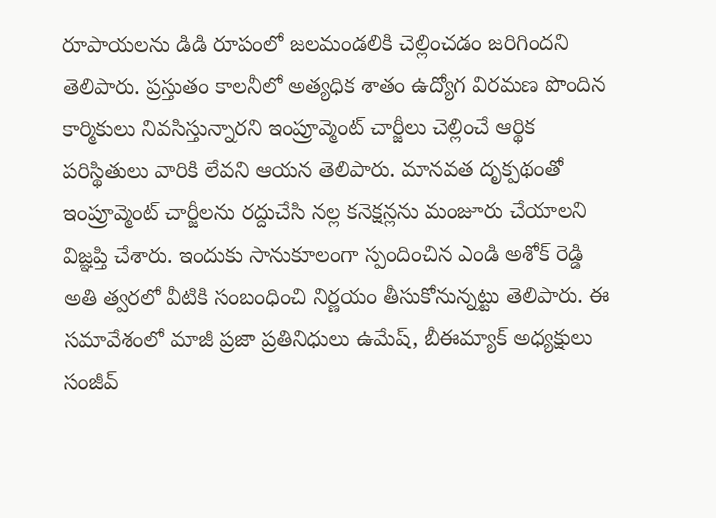రూపాయలను డిడి రూపంలో జలమండలికి చెల్లించడం జరిగిందని తెలిపారు. ప్రస్తుతం కాలనీలో అత్యధిక శాతం ఉద్యోగ విరమణ పొందిన కార్మికులు నివసిస్తున్నారని ఇంప్రూవ్మెంట్ చార్జీలు చెల్లించే ఆర్థిక పరిస్థితులు వారికి లేవని ఆయన తెలిపారు. మానవత దృక్పథంతో ఇంప్రూవ్మెంట్ చార్జీలను రద్దుచేసి నల్ల కనెక్షన్లను మంజూరు చేయాలని విజ్ఞప్తి చేశారు. ఇందుకు సానుకూలంగా స్పందించిన ఎండి అశోక్ రెడ్డి అతి త్వరలో వీటికి సంబంధించి నిర్ణయం తీసుకోనున్నట్టు తెలిపారు. ఈ సమావేశంలో మాజీ ప్రజా ప్రతినిధులు ఉమేష్, బీఈమ్యాక్ అధ్యక్షులు సంజీవ్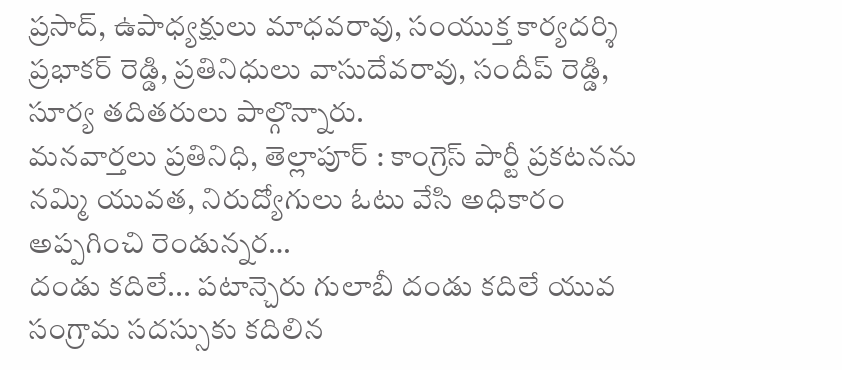ప్రసాద్, ఉపాధ్యక్షులు మాధవరావు, సంయుక్త కార్యదర్శి ప్రభాకర్ రెడ్డి, ప్రతినిధులు వాసుదేవరావు, సందీప్ రెడ్డి, సూర్య తదితరులు పాల్గొన్నారు.
మనవార్తలు ప్రతినిధి, తెల్లాపూర్ : కాంగ్రెస్ పార్టీ ప్రకటనను నమ్మి యువత, నిరుద్యోగులు ఓటు వేసి అధికారం అప్పగించి రెండున్నర…
దండు కదిలే... పటాన్చెరు గులాబీ దండు కదిలే యువ సంగ్రామ సదస్సుకు కదిలిన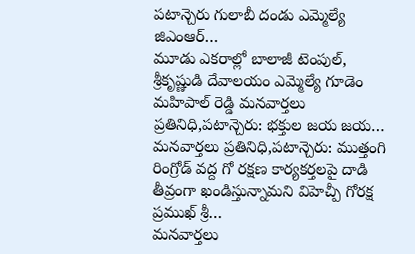పటాన్చెరు గులాబీ దండు ఎమ్మెల్యే జిఎంఆర్…
మూడు ఎకరాల్లో బాలాజీ టెంపుల్, శ్రీకృష్ణుడి దేవాలయం ఎమ్మెల్యే గూడెం మహిపాల్ రెడ్డి మనవార్తలు ప్రతినిధి,పటాన్చెరు: భక్తుల జయ జయ…
మనవార్తలు ప్రతినిధి,పటాన్చెరు: ముత్తంగి రింగ్రోడ్ వద్ద గో రక్షణ కార్యకర్తలపై దాడి తీవ్రంగా ఖండిస్తున్నామని విహెచ్పీ గోరక్ష ప్రముఖ్ శ్రీ…
మనవార్తలు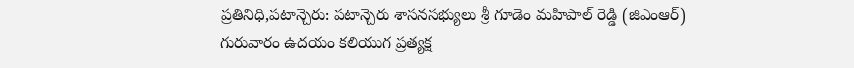ప్రతినిధి,పటాన్చెరు: పటాన్చెరు శాసనసభ్యులు శ్రీ గూడెం మహిపాల్ రెడ్డి (జిఎంఆర్) గురువారం ఉదయం కలియుగ ప్రత్యక్ష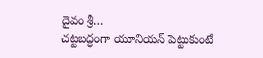దైవం శ్రీ…
చట్టబద్ధంగా యూనియన్ పెట్టుకుంటే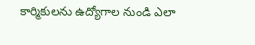కార్మికులను ఉద్యోగాల నుండి ఎలా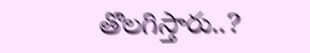తొలగిస్తారు..?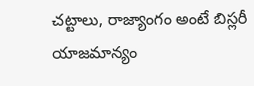చట్టాలు, రాజ్యాంగం అంటే బిస్లరీ యాజమాన్యం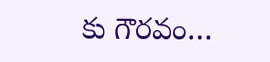కు గౌరవం…